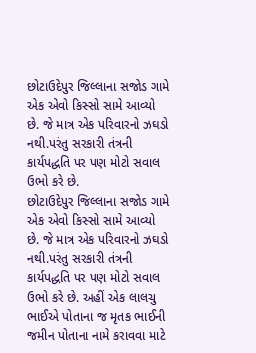છોટાઉદેપુર જિલ્લાના સજોડ ગામે એક એવો કિસ્સો સામે આવ્યો છે. જે માત્ર એક પરિવારનો ઝઘડો નથી.પરંતુ સરકારી તંત્રની કાર્યપદ્ધતિ પર પણ મોટો સવાલ ઉભો કરે છે.
છોટાઉદેપુર જિલ્લાના સજોડ ગામે એક એવો કિસ્સો સામે આવ્યો છે. જે માત્ર એક પરિવારનો ઝઘડો નથી.પરંતુ સરકારી તંત્રની કાર્યપદ્ધતિ પર પણ મોટો સવાલ ઉભો કરે છે. અહીં એક લાલચુ ભાઈએ પોતાના જ મૃતક ભાઈની જમીન પોતાના નામે કરાવવા માટે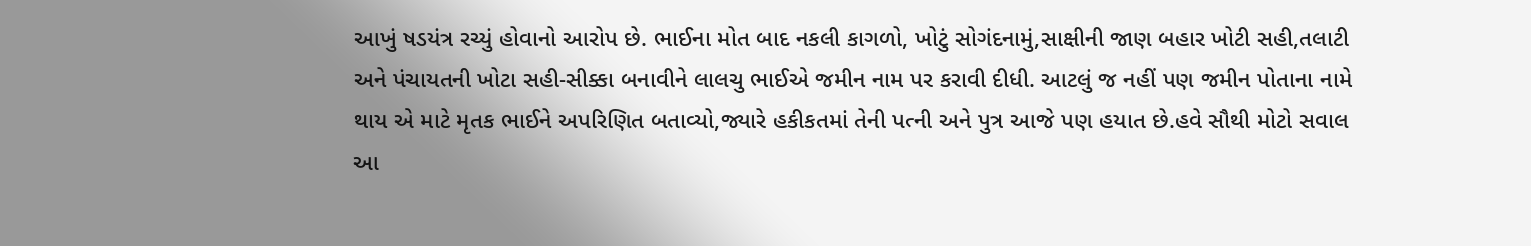આખું ષડયંત્ર રચ્યું હોવાનો આરોપ છે. ભાઈના મોત બાદ નકલી કાગળો, ખોટું સોગંદનામું,સાક્ષીની જાણ બહાર ખોટી સહી,તલાટી અને પંચાયતની ખોટા સહી-સીક્કા બનાવીને લાલચુ ભાઈએ જમીન નામ પર કરાવી દીધી. આટલું જ નહીં પણ જમીન પોતાના નામે થાય એ માટે મૃતક ભાઈને અપરિણિત બતાવ્યો,જ્યારે હકીકતમાં તેની પત્ની અને પુત્ર આજે પણ હયાત છે.હવે સૌથી મોટો સવાલ આ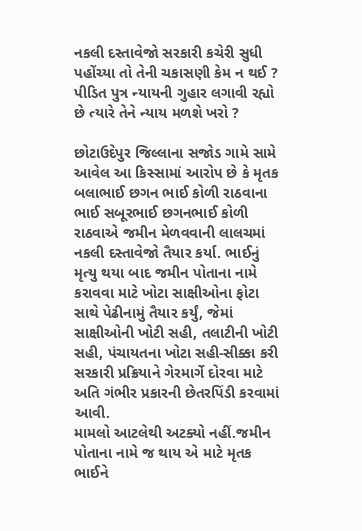નકલી દસ્તાવેજો સરકારી કચેરી સુધી પહોંચ્યા તો તેની ચકાસણી કેમ ન થઈ ? પીડિત પુત્ર ન્યાયની ગુહાર લગાવી રહ્યો છે ત્યારે તેને ન્યાય મળશે ખરો ?

છોટાઉદેપુર જિલ્લાના સજોડ ગામે સામે આવેલ આ કિસ્સામાં આરોપ છે કે મૃતક બલાભાઈ છગન ભાઈ કોળી રાઠવાના ભાઈ સબૂરભાઈ છગનભાઈ કોળી રાઠવાએ જમીન મેળવવાની લાલચમાં નકલી દસ્તાવેજો તૈયાર કર્યા. ભાઈનું મૃત્યુ થયા બાદ જમીન પોતાના નામે કરાવવા માટે ખોટા સાક્ષીઓના ફોટા સાથે પેઢીનામું તૈયાર કર્યું, જેમાં સાક્ષીઓની ખોટી સહી, તલાટીની ખોટી સહી, પંચાયતના ખોટા સહી-સીક્કા કરી સરકારી પ્રક્રિયાને ગેરમાર્ગે દોરવા માટે અતિ ગંભીર પ્રકારની છેતરપિંડી કરવામાં આવી.
મામલો આટલેથી અટક્યો નહીં.જમીન પોતાના નામે જ થાય એ માટે મૃતક ભાઈને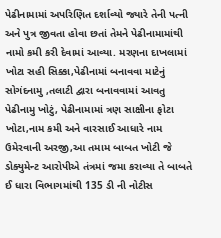પેઢીનામામાં અપરિણિત દર્શાવ્યો જ્યારે તેની પત્ની અને પુત્ર જીવતા હોવા છતાં તેમને પેઢીનામામાંથી નામો કમી કરી દેવામાં આવ્યા. મરણના દાખલામાં ખોટા સહી સિક્કા,પેઢીનામાં બનાવવા માટેનું સોગંદનામુ ,તલાટી દ્વારા બનાવવામાં આવતુ પેઢીનામુ ખોટું, પેઢીનામામાં ત્રણ સાક્ષીના ફોટા ખોટા,નામ કમી અને વારસાઈ આધારે નામ ઉમેરવાની અરજી,આ તમામ બાબત ખોટી જે ડોક્યુમેન્ટ આરોપીએ તંત્રમાં જમા કરાવ્યા તે બાબતે ઈ ધારા વિભાગમાંથી 135 ડી ની નોટીસ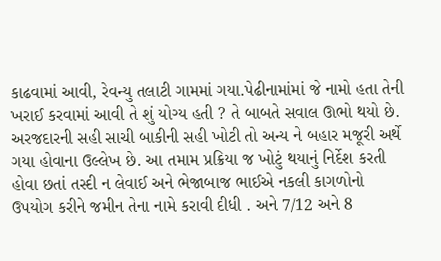કાઢવામાં આવી, રેવન્યુ તલાટી ગામમાં ગયા.પેઢીનામાંમાં જે નામો હતા તેની ખરાઈ કરવામાં આવી તે શું યોગ્ય હતી ? તે બાબતે સવાલ ઊભો થયો છે.
અરજદારની સહી સાચી બાકીની સહી ખોટી તો અન્ય ને બહાર મજૂરી અર્થે ગયા હોવાના ઉલ્લેખ છે. આ તમામ પ્રક્રિયા જ ખોટું થયાનું નિર્દેશ કરતી હોવા છતાં તસ્દી ન લેવાઈ અને ભેજાબાજ ભાઈએ નકલી કાગળોનો ઉપયોગ કરીને જમીન તેના નામે કરાવી દીધી . અને 7/12 અને 8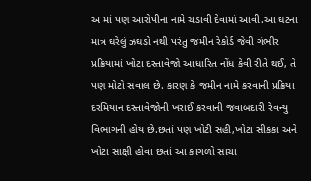અ માં પણ આરોપીના નામે ચડાવી દેવામાં આવી.આ ઘટના માત્ર ઘરેલું ઝઘડો નથી પરંતુ જમીન રેકોર્ડ જેવી ગંભીર પ્રક્રિયામાં ખોટા દસ્તાવેજો આધારિત નોંધ કેવી રીતે થઈ, તે પણ મોટો સવાલ છે. કારણ કે જમીન નામે કરવાની પ્રક્રિયા દરમિયાન દસ્તાવેજોની ખરાઈ કરવાની જવાબદારી રેવન્યુ વિભાગની હોય છે.છતાં પણ ખોટી સહી,ખોટા સીકકા અને ખોટા સાક્ષી હોવા છતાં આ કાગળો સાચા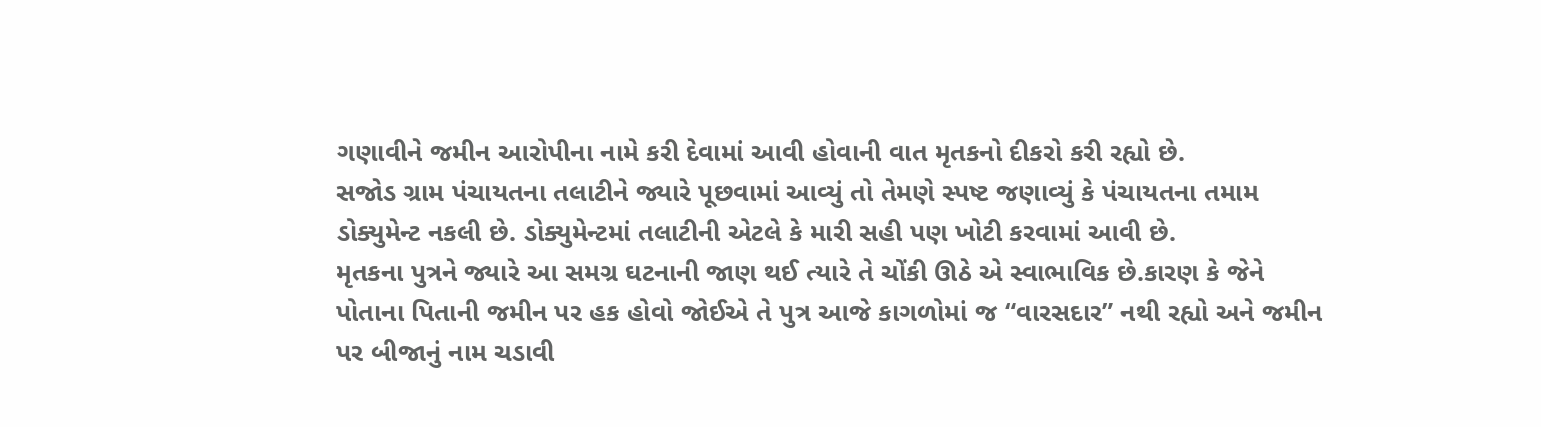ગણાવીને જમીન આરોપીના નામે કરી દેવામાં આવી હોવાની વાત મૃતકનો દીકરો કરી રહ્યો છે.
સજોડ ગ્રામ પંચાયતના તલાટીને જ્યારે પૂછવામાં આવ્યું તો તેમણે સ્પષ્ટ જણાવ્યું કે પંચાયતના તમામ ડોક્યુમેન્ટ નકલી છે. ડોક્યુમેન્ટમાં તલાટીની એટલે કે મારી સહી પણ ખોટી કરવામાં આવી છે.
મૃતકના પુત્રને જ્યારે આ સમગ્ર ઘટનાની જાણ થઈ ત્યારે તે ચોંકી ઊઠે એ સ્વાભાવિક છે.કારણ કે જેને પોતાના પિતાની જમીન પર હક હોવો જોઈએ તે પુત્ર આજે કાગળોમાં જ “વારસદાર” નથી રહ્યો અને જમીન પર બીજાનું નામ ચડાવી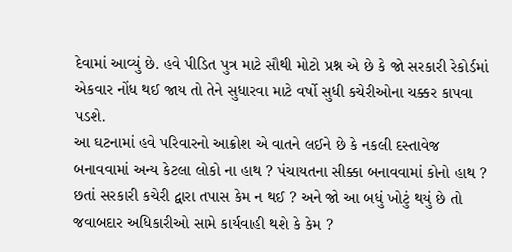દેવામાં આવ્યું છે. હવે પીડિત પુત્ર માટે સૌથી મોટો પ્રશ્ન એ છે કે જો સરકારી રેકોર્ડમાં એકવાર નોંધ થઈ જાય તો તેને સુધારવા માટે વર્ષો સુધી કચેરીઓના ચક્કર કાપવા પડશે.
આ ઘટનામાં હવે પરિવારનો આક્રોશ એ વાતને લઈને છે કે નકલી દસ્તાવેજ બનાવવામાં અન્ય કેટલા લોકો ના હાથ ? પંચાયતના સીક્કા બનાવવામાં કોનો હાથ ? છતાં સરકારી કચેરી દ્વારા તપાસ કેમ ન થઈ ? અને જો આ બધું ખોટું થયું છે તો જવાબદાર અધિકારીઓ સામે કાર્યવાહી થશે કે કેમ ?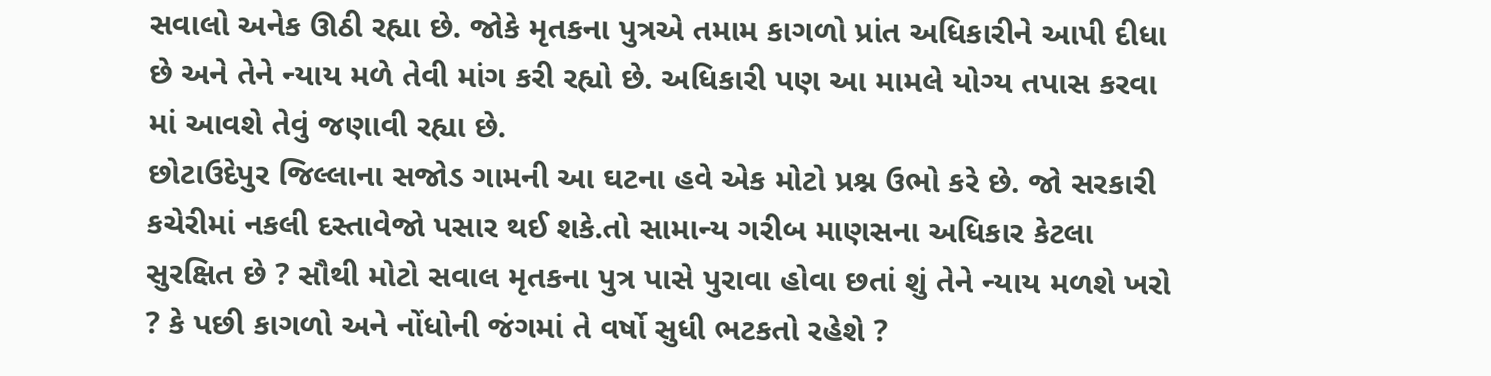સવાલો અનેક ઊઠી રહ્યા છે. જોકે મૃતકના પુત્રએ તમામ કાગળો પ્રાંત અધિકારીને આપી દીધા છે અને તેને ન્યાય મળે તેવી માંગ કરી રહ્યો છે. અધિકારી પણ આ મામલે યોગ્ય તપાસ કરવા માં આવશે તેવું જણાવી રહ્યા છે.
છોટાઉદેપુર જિલ્લાના સજોડ ગામની આ ઘટના હવે એક મોટો પ્રશ્ન ઉભો કરે છે. જો સરકારી કચેરીમાં નકલી દસ્તાવેજો પસાર થઈ શકે.તો સામાન્ય ગરીબ માણસના અધિકાર કેટલા સુરક્ષિત છે ? સૌથી મોટો સવાલ મૃતકના પુત્ર પાસે પુરાવા હોવા છતાં શું તેને ન્યાય મળશે ખરો ? કે પછી કાગળો અને નોંધોની જંગમાં તે વર્ષો સુધી ભટકતો રહેશે ?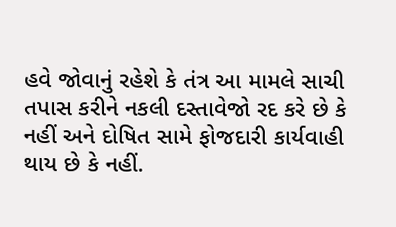હવે જોવાનું રહેશે કે તંત્ર આ મામલે સાચી તપાસ કરીને નકલી દસ્તાવેજો રદ કરે છે કે નહીં અને દોષિત સામે ફોજદારી કાર્યવાહી થાય છે કે નહીં.